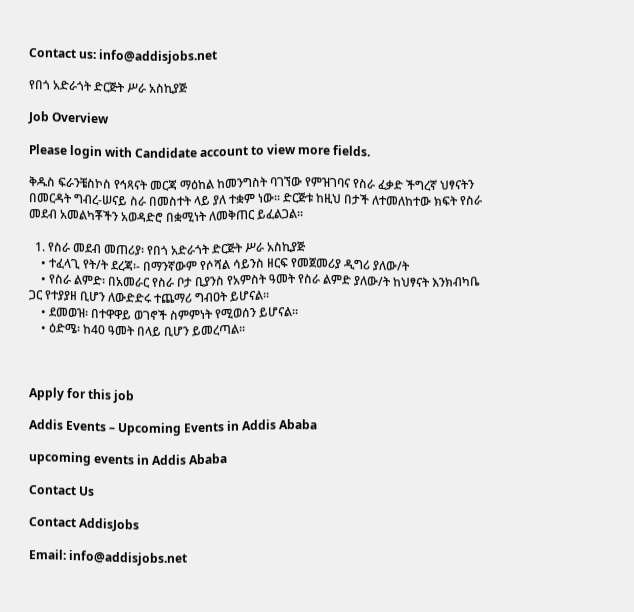Contact us: info@addisjobs.net

የበጎ አድራጎት ድርጅት ሥራ አስኪያጅ

Job Overview

Please login with Candidate account to view more fields.

ቅዱስ ፍራንቼስኮስ የኅጻናት መርጃ ማዕከል ከመንግስት ባገኘው የምዝገባና የስራ ፈቃድ ችግረኛ ህፃናትን በመርዳት ግብረ-ሠናይ ስራ በመስተት ላይ ያለ ተቋም ነው፡፡ ድርጅቱ ከዚህ በታች ለተመለከተው ክፍት የስራ መደብ አመልካቾችን አወዳድሮ በቋሚነት ለመቅጠር ይፈልጋል፡፡

  1. የስራ መደብ መጠሪያ፡ የበጎ አድራጎት ድርጅት ሥራ አስኪያጅ
    • ተፈላጊ የት/ት ደረጃ፡- በማንኛውም የሶሻል ሳይንስ ዘርፍ የመጀመሪያ ዲግሪ ያለው/ት
    • የስራ ልምድ፡ በአመራር የስራ ቦታ ቢያንስ የአምስት ዓመት የስራ ልምድ ያለው/ት ከህፃናት እንክብካቤ ጋር የተያያዘ ቢሆን ለውድድሩ ተጨማሪ ግብዐት ይሆናል፡፡
    • ደመወዝ፡ በተዋዋይ ወገኖች ስምምነት የሚወሰን ይሆናል፡፡
    • ዕድሜ፡ ከ40 ዓመት በላይ ቢሆን ይመረጣል፡፡



Apply for this job

Addis Events – Upcoming Events in Addis Ababa

upcoming events in Addis Ababa

Contact Us

Contact AddisJobs

Email: info@addisjobs.net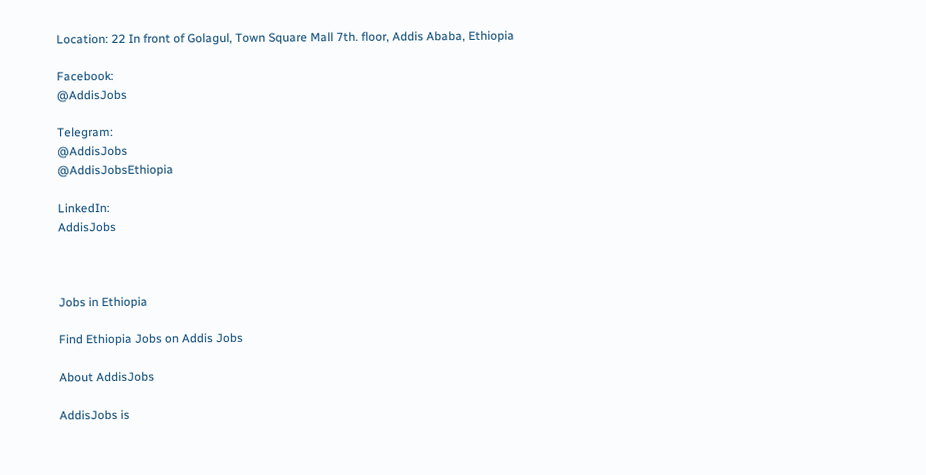Location: 22 In front of Golagul, Town Square Mall 7th. floor, Addis Ababa, Ethiopia

Facebook:
@AddisJobs

Telegram:
@AddisJobs
@AddisJobsEthiopia

LinkedIn:
AddisJobs



Jobs in Ethiopia

Find Ethiopia Jobs on Addis Jobs

About AddisJobs

AddisJobs is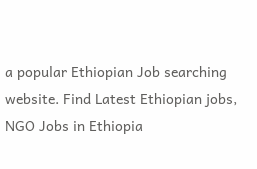a popular Ethiopian Job searching website. Find Latest Ethiopian jobs, NGO Jobs in Ethiopia